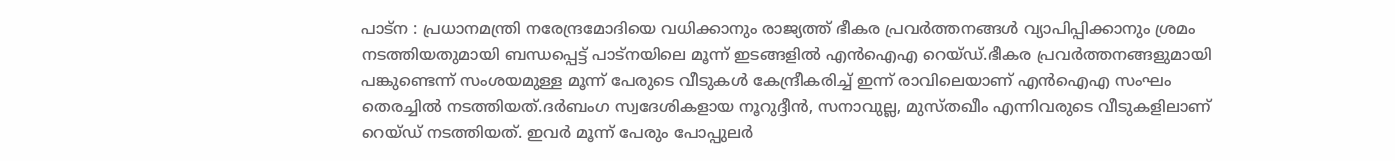പാട്ന : പ്രധാനമന്ത്രി നരേന്ദ്രമോദിയെ വധിക്കാനും രാജ്യത്ത് ഭീകര പ്രവര്‍ത്തനങ്ങള്‍ വ്യാപിപ്പിക്കാനും ശ്രമം നടത്തിയതുമായി ബന്ധപ്പെട്ട് പാട്നയിലെ മൂന്ന് ഇടങ്ങളില്‍ എന്‍ഐഎ റെയ്ഡ്.ഭീകര പ്രവര്‍ത്തനങ്ങളുമായി പങ്കുണ്ടെന്ന് സംശയമുള്ള മൂന്ന് പേരുടെ വീടുകള്‍ കേന്ദ്രീകരിച്ച് ഇന്ന് രാവിലെയാണ് എന്‍ഐഎ സംഘം തെരച്ചില്‍ നടത്തിയത്.ദര്‍ബംഗ സ്വദേശികളായ നൂറുദ്ദീന്‍, സനാവുല്ല, മുസ്തഖീം എന്നിവരുടെ വീടുകളിലാണ് റെയ്ഡ് നടത്തിയത്. ഇവര്‍ മൂന്ന് പേരും പോപ്പുലര്‍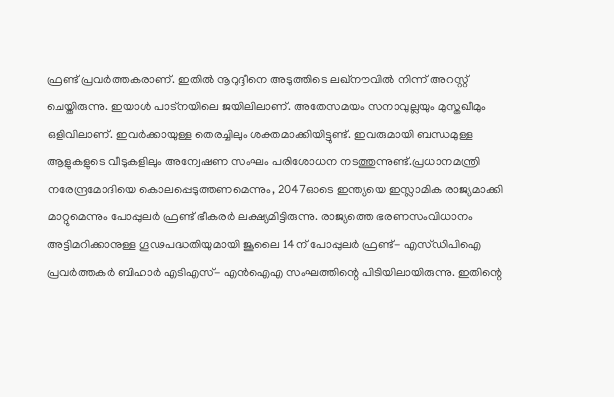ഫ്രണ്ട് പ്രവര്‍ത്തകരാണ്. ഇതില്‍ നൂറുദ്ദീനെ അടുത്തിടെ ലഖ്‌നൗവില്‍ നിന്ന് അറസ്റ്റ് ചെയ്തിരുന്നു. ഇയാള്‍ പാട്‌നയിലെ ജയിലിലാണ്. അതേസമയം സനാവുല്ലയും മുസ്തഖീമും ഒളിവിലാണ്. ഇവര്‍ക്കായുള്ള തെരച്ചിലും ശക്തമാക്കിയിട്ടുണ്ട്. ഇവരുമായി ബന്ധമുള്ള ആളുകളുടെ വീടുകളിലും അന്വേഷണ സംഘം പരിശോധന നടത്തുന്നുണ്ട്.പ്രധാനമന്ത്രി നരേന്ദ്രമോദിയെ കൊലപ്പെടുത്തണമെന്നും, 2047ഓടെ ഇന്ത്യയെ ഇസ്ലാമിക രാജ്യമാക്കി മാറ്റുമെന്നും പോപ്പുലര്‍ ഫ്രണ്ട് ഭീകരര്‍ ലക്ഷ്യമിട്ടിരുന്നു. രാജ്യത്തെ ഭരണസംവിധാനം അട്ടിമറിക്കാനുള്ള ഗൂഢപദ്ധതിയുമായി ജൂലൈ 14ന് പോപ്പുലര്‍ ഫ്രണ്ട്- എസ്ഡിപിഐ പ്രവര്‍ത്തകര്‍ ബിഹാര്‍ എടിഎസ്- എന്‍ഐഎ സംഘത്തിന്റെ പിടിയിലായിരുന്നു. ഇതിന്റെ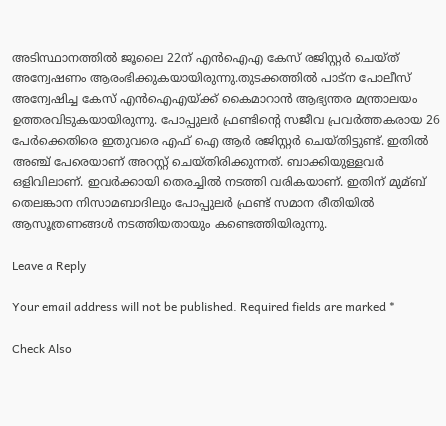അടിസ്ഥാനത്തില്‍ ജൂലൈ 22ന് എന്‍ഐഎ കേസ് രജിസ്റ്റര്‍ ചെയ്ത് അന്വേഷണം ആരംഭിക്കുകയായിരുന്നു.തുടക്കത്തില്‍ പാട്‌ന പോലീസ് അന്വേഷിച്ച കേസ് എന്‍ഐഎയ്ക്ക് കൈമാറാന്‍ ആഭ്യന്തര മന്ത്രാലയം ഉത്തരവിടുകയായിരുന്നു. പോപ്പുലര്‍ ഫ്രണ്ടിന്റെ സജീവ പ്രവര്‍ത്തകരായ 26 പേര്‍ക്കെതിരെ ഇതുവരെ എഫ് ഐ ആര്‍ രജിസ്റ്റര്‍ ചെയ്തിട്ടുണ്ട്. ഇതില്‍ അഞ്ച് പേരെയാണ് അറസ്റ്റ് ചെയ്തിരിക്കുന്നത്. ബാക്കിയുള്ളവര്‍ ഒളിവിലാണ്. ഇവര്‍ക്കായി തെരച്ചില്‍ നടത്തി വരികയാണ്. ഇതിന് മുമ്ബ് തെലങ്കാന നിസാമബാദിലും പോപ്പുലര്‍ ഫ്രണ്ട് സമാന രീതിയില്‍ ആസൂത്രണങ്ങള്‍ നടത്തിയതായും കണ്ടെത്തിയിരുന്നു.

Leave a Reply

Your email address will not be published. Required fields are marked *

Check Also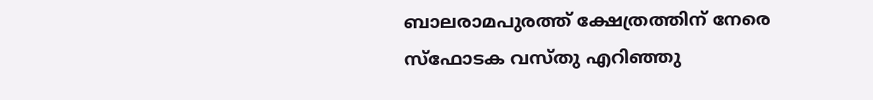ബാലരാമപുരത്ത് ക്ഷേത്രത്തിന് നേരെ സ്‌ഫോടക വസ്തു എറിഞ്ഞു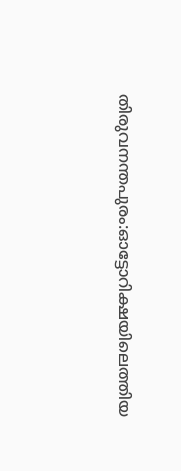തിരുവനന്തപുരം:ഓട്ടോറിക്ഷയിലെത്തിയ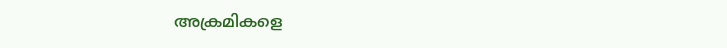അക്രമികളെ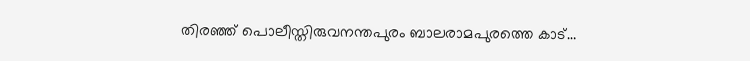തിരഞ്ഞ് പൊലീസ്തിരുവനന്തപുരം ബാലരാമപുരത്തെ കാട്…